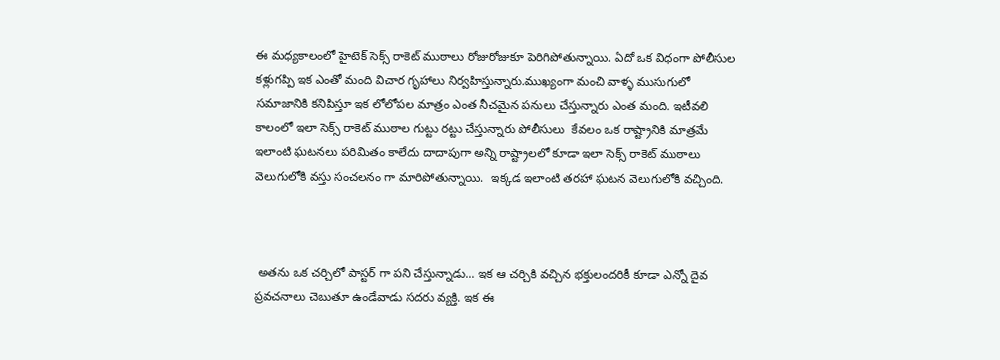ఈ మధ్యకాలంలో హైటెక్ సెక్స్ రాకెట్ ముఠాలు రోజురోజుకూ పెరిగిపోతున్నాయి. ఏదో ఒక విధంగా పోలీసుల కళ్లుగప్పి ఇక ఎంతో మంది విచార గృహాలు నిర్వహిస్తున్నారు.ముఖ్యంగా మంచి వాళ్ళ ముసుగులో సమాజానికి కనిపిస్తూ ఇక లోలోపల మాత్రం ఎంత నీచమైన పనులు చేస్తున్నారు ఎంత మంది. ఇటీవలి కాలంలో ఇలా సెక్స్ రాకెట్ ముఠాల గుట్టు రట్టు చేస్తున్నారు పోలీసులు  కేవలం ఒక రాష్ట్రానికి మాత్రమే ఇలాంటి ఘటనలు పరిమితం కాలేదు దాదాపుగా అన్ని రాష్ట్రాలలో కూడా ఇలా సెక్స్ రాకెట్ ముఠాలు వెలుగులోకి వస్తు సంచలనం గా మారిపోతున్నాయి.  ఇక్కడ ఇలాంటి తరహా ఘటన వెలుగులోకి వచ్చింది.



 అతను ఒక చర్చిలో పాస్టర్ గా పని చేస్తున్నాడు... ఇక ఆ చర్చికి వచ్చిన భక్తులందరికీ కూడా ఎన్నో దైవ ప్రవచనాలు చెబుతూ ఉండేవాడు సదరు వ్యక్తి. ఇక ఈ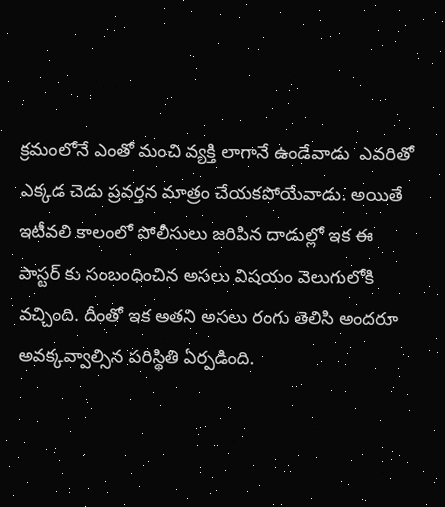క్రమంలోనే ఎంతో మంచి వ్యక్తి లాగానే ఉండేవాడు  ఎవరితో ఎక్కడ చెడు ప్రవర్తన మాత్రం చేయకపోయేవాడు. అయితే ఇటీవలి కాలంలో పోలీసులు జరిపిన దాడుల్లో ఇక ఈ పాస్టర్ కు సంబంధించిన అసలు విషయం వెలుగులోకి వచ్చింది. దీంతో ఇక అతని అసలు రంగు తెలిసి అందరూ అవక్కవ్వాల్సిన పరిస్థితి ఏర్పడింది.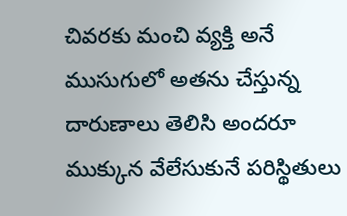చివరకు మంచి వ్యక్తి అనే ముసుగులో అతను చేస్తున్న దారుణాలు తెలిసి అందరూ ముక్కున వేలేసుకునే పరిస్థితులు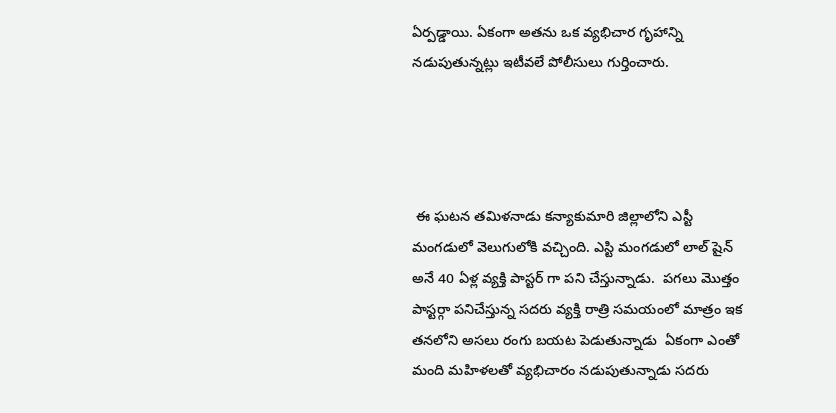ఏర్పడ్డాయి. ఏకంగా అతను ఒక వ్యభిచార గృహాన్ని నడుపుతున్నట్లు ఇటీవలే పోలీసులు గుర్తించారు.




 ఈ ఘటన తమిళనాడు కన్యాకుమారి జిల్లాలోని ఎస్టీ మంగడులో వెలుగులోకి వచ్చింది. ఎస్టి మంగడులో లాల్ షైన్ అనే 40 ఏళ్ల వ్యక్తి పాస్టర్ గా పని చేస్తున్నాడు.  పగలు మొత్తం పాస్టర్గా పనిచేస్తున్న సదరు వ్యక్తి రాత్రి సమయంలో మాత్రం ఇక తనలోని అసలు రంగు బయట పెడుతున్నాడు  ఏకంగా ఎంతో మంది మహిళలతో వ్యభిచారం నడుపుతున్నాడు సదరు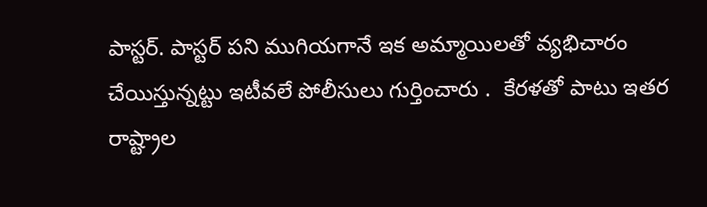పాస్టర్. పాస్టర్ పని ముగియగానే ఇక అమ్మాయిలతో వ్యభిచారం చేయిస్తున్నట్టు ఇటీవలే పోలీసులు గుర్తించారు .  కేరళతో పాటు ఇతర రాష్ట్రాల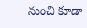నుంచి కూడా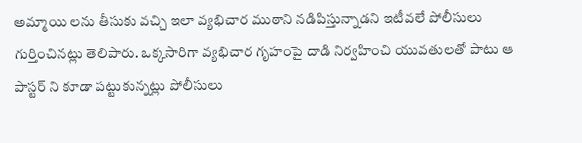అమ్మాయి లను తీసుకు వచ్చి ఇలా వ్యభిచార ముఠాని నడిపిస్తున్నాడని ఇటీవలే పోలీసులు గుర్తించినట్లు తెలిపారు. ఒక్కసారిగా వ్యభిచార గృహంపై దాడి నిర్వహించి యువతులతో పాటు ఆ పాస్టర్ ని కూడా పట్టుకున్నట్లు పోలీసులు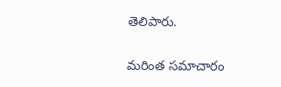తెలిపారు.

మరింత సమాచారం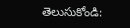తెలుసుకోండి: